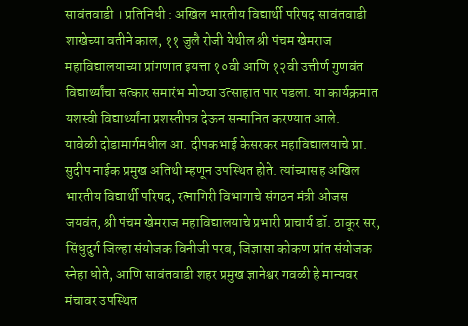सावंतवाडी । प्रतिनिधी : अखिल भारतीय विद्यार्थी परिषद सावंतवाडी शाखेच्या वतीने काल, ११ जुलै रोजी येथील श्री पंचम खेमराज महाविद्यालयाच्या प्रांगणात इयत्ता १०वी आणि १२वी उत्तीर्ण गुणवंत विद्यार्थ्यांचा सत्कार समारंभ मोठ्या उत्साहात पार पडला. या कार्यक्रमात यशस्वी विद्यार्थ्यांना प्रशस्तीपत्र देऊन सन्मानित करण्यात आले.
यावेळी दोडामार्गमधील आ. दीपकभाई केसरकर महाविद्यालयाचे प्रा. सुदीप नाईक प्रमुख अतिथी म्हणून उपस्थित होते. त्यांच्यासह अखिल भारतीय विद्यार्थी परिषद, रत्नागिरी विभागाचे संगठन मंत्री ओजस जयवंत, श्री पंचम खेमराज महाविद्यालयाचे प्रभारी प्राचार्य डॉ. ठाकूर सर, सिंधुदुर्ग जिल्हा संयोजक विनीजी परब, जिज्ञासा कोकण प्रांत संयोजक स्नेहा धोते, आणि सावंतवाडी शहर प्रमुख ज्ञानेश्वर गवळी हे मान्यवर मंचावर उपस्थित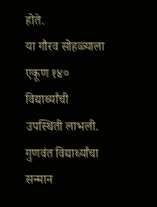होते.
या गौरव सोहळ्याला एकूण १४० विद्यार्थ्यांची उपस्थिती लाभली. गुणवंत विद्यार्थ्यांचा सन्मान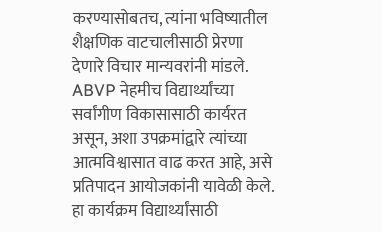करण्यासोबतच, त्यांना भविष्यातील शैक्षणिक वाटचालीसाठी प्रेरणा देणारे विचार मान्यवरांनी मांडले. ABVP नेहमीच विद्यार्थ्यांच्या सर्वांगीण विकासासाठी कार्यरत असून, अशा उपक्रमांद्वारे त्यांच्या आत्मविश्वासात वाढ करत आहे, असे प्रतिपादन आयोजकांनी यावेळी केले. हा कार्यक्रम विद्यार्थ्यांसाठी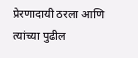प्रेरणादायी ठरला आणि त्यांच्या पुढील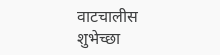वाटचालीस शुभेच्छा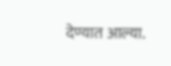देण्यात आल्या.